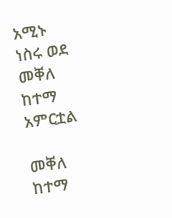አሚኑ ነስሩ ወደ መቐለ ከተማ አምርቷል

መቐለ ከተማ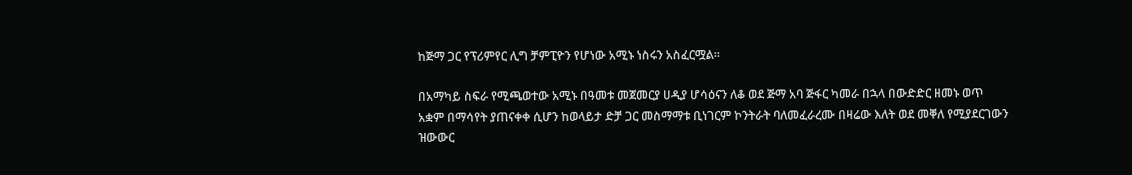ከጅማ ጋር የፕሪምየር ሊግ ቻምፒዮን የሆነው አሚኑ ነስሩን አስፈርሟል።

በአማካይ ስፍራ የሚጫወተው አሚኑ በዓመቱ መጀመርያ ሀዲያ ሆሳዕናን ለቆ ወደ ጅማ አባ ጅፋር ካመራ በኋላ በውድድር ዘመኑ ወጥ አቋም በማሳየት ያጠናቀቀ ሲሆን ከወላይታ ድቻ ጋር መስማማቱ ቢነገርም ኮንትራት ባለመፈራረሙ በዛሬው እለት ወደ መቐለ የሚያደርገውን ዝውውር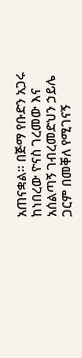አጠናቋል። በጅማ የቡድን አጋሩ ከነበረው ዮናስ ገረመው እና አሰልጣኝ ገብረመድህን ኃይሌ ጋርም በመቐለ የሚገናኝ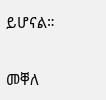ይሆናል።

መቐለ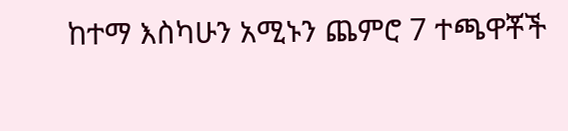ከተማ እስካሁን አሚኑን ጨምሮ 7 ተጫዋቾች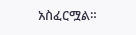አስፈርሟል።